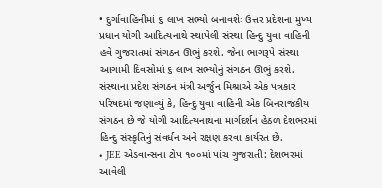• દુર્ગાવાહિનીમાં ૬ લાખ સભ્યો બનાવશેઃ ઉત્તર પ્રદેશના મુખ્ય પ્રધાન યોગી આદિત્યનાથે સ્થાપેલી સંસ્થા હિન્દુ યુવા વાહિની હવે ગુજરાતમાં સંગઠન ઊભું કરશે. જેના ભાગરૂપે સંસ્થા આગામી દિવસોમાં ૬ લાખ સભ્યોનું સંગઠન ઊભું કરશે. સંસ્થાના પ્રદેશ સંગઠન મંત્રી અર્જુન મિશ્રાએ એક પત્રકાર પરિષદમાં જણાવ્યું કે, હિન્દુ યુવા વાહિની એક બિનરાજકીય સંગઠન છે જે યોગી આદિત્યનાથના માર્ગદર્શન હેઠળ દેશભરમાં હિન્દુ સંસ્કૃતિનું સંવર્ધન અને રક્ષણ કરવા કાર્યરત છે.
• JEE એડવાન્સના ટોપ ૧૦૦માં પાંચ ગુજરાતી: દેશભરમાં આવેલી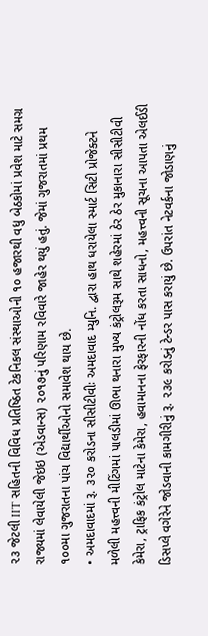૨૩ જેટલી IIT સહિતની વિવિધ પ્રતિષ્ઠિત ટેકનિકલ સંસ્થાઓની ૧૦ હજારથી વધુ બેઠકોમાં પ્રવેશ માટે સમગ્ર રાજ્યમાં લેવાયેલી જેઇઇ (એડવાન્સ) ૨૦૧૭નું પરિણામ રવિવારે જાહેર થયું હતું. જેમાં ગુજરાતમાં પ્રથમ ૧૦૦મા ગુજરાતના પાંચ વિદ્યાર્થીઓનો સમાવેશ થાય છે.
• અમદાવાદમાં રૂ. ૩૨૦ કરોડના સીસીટીવીઃ અમદાવાદ મ્યુનિ. દ્વારા હાથ ધરાયેલા સ્માર્ટ સિટી પ્રોજેક્ટને મળેલી મહત્ત્વની મીટિંગમાં પાલડીમાં ઊભા થનારા મુખ્ય કંટ્રોલરૂમ સાથે શહેરમાં ઠેર ઠેર મુકાનારા સીસીટીવી કેમેરા, ટ્રાફિક કંટ્રોલ માટેના કેમેરા, હવામાનના ફેરફારની નોંધ કરતા સાધનો, મહત્ત્વની સૂચના આપતા એલઈડી ડિસપ્લે વગેરેને જોડવાની કામગીરીનું રૂ. ૨૩૯ કરોડનું ટેન્ડર પાસ કરાયું છે. ઉપરાંત નેટવર્કના જોડાણનું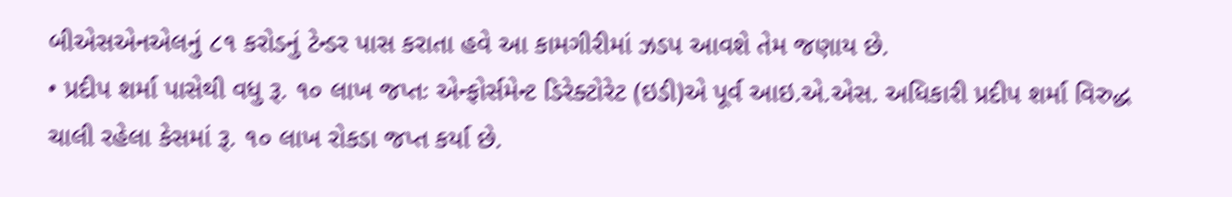બીએસએનએલનું ૮૧ કરોડનું ટેન્ડર પાસ કરાતા હવે આ કામગીરીમાં ઝડપ આવશે તેમ જણાય છે.
• પ્રદીપ શર્મા પાસેથી વધુ રૂ. ૧૦ લાખ જપ્તઃ એન્ફોર્સમેન્ટ ડિરેક્ટોરેટ (ઇડી)એ પૂર્વ આઇ.એ.એસ. અધિકારી પ્રદીપ શર્મા વિરુદ્ધ ચાલી રહેલા કેસમાં રૂ. ૧૦ લાખ રોકડા જપ્ત કર્યા છે.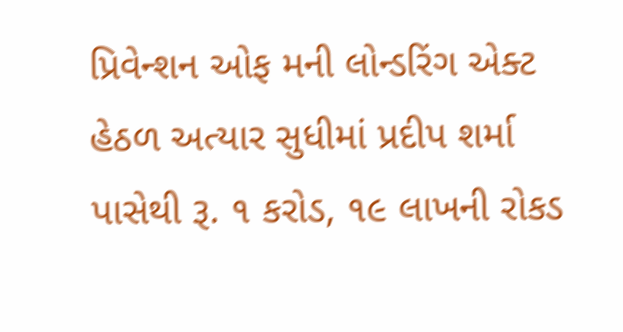પ્રિવેન્શન ઓફ મની લોન્ડરિંગ એક્ટ હેઠળ અત્યાર સુધીમાં પ્રદીપ શર્મા પાસેથી રૂ. ૧ કરોડ, ૧૯ લાખની રોકડ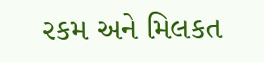રકમ અને મિલકત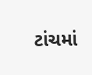ટાંચમાં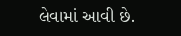લેવામાં આવી છે.